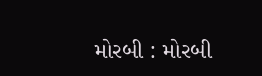મોરબી : મોરબી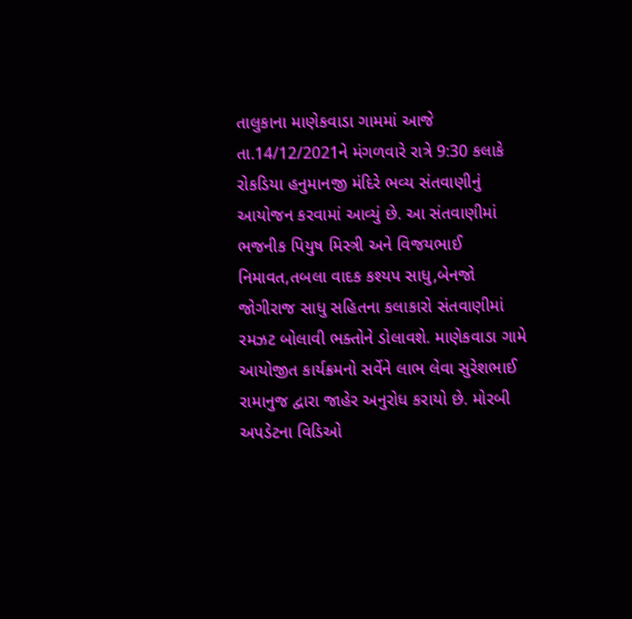તાલુકાના માણેકવાડા ગામમાં આજે તા.14/12/2021ને મંગળવારે રાત્રે 9:30 કલાકે રોકડિયા હનુમાનજી મંદિરે ભવ્ય સંતવાણીનું આયોજન કરવામાં આવ્યું છે. આ સંતવાણીમાં ભજનીક પિયુષ મિસ્ત્રી અને વિજયભાઈ નિમાવત,તબલા વાદક કશ્યપ સાધુ,બેનજો જોગીરાજ સાધુ સહિતના કલાકારો સંતવાણીમાં રમઝટ બોલાવી ભક્તોને ડોલાવશે. માણેકવાડા ગામે આયોજીત કાર્યક્રમનો સર્વેને લાભ લેવા સુરેશભાઈ રામાનુજ દ્વારા જાહેર અનુરોધ કરાયો છે. મોરબી અપડેટના વિડિઓ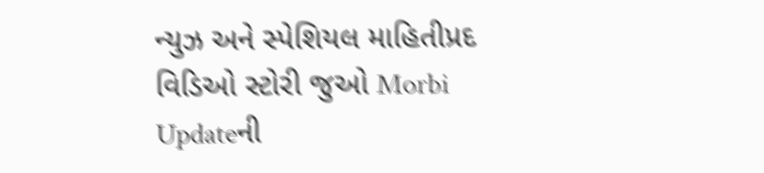ન્યુઝ અને સ્પેશિયલ માહિતીપ્રદ વિડિઓ સ્ટોરી જુઓ Morbi Updateની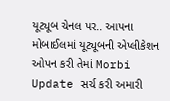યૂટ્યૂબ ચેનલ પર.. આપના મોબાઈલમાં યૂટ્યૂબની એપ્લીકેશન ઓપન કરી તેમાં Morbi Update સર્ચ કરી અમારી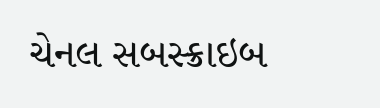ચેનલ સબસ્ક્રાઇબ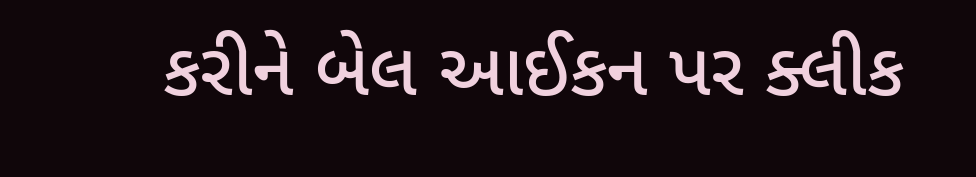કરીને બેલ આઈકન પર ક્લીક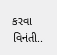કરવા વિનંતી..